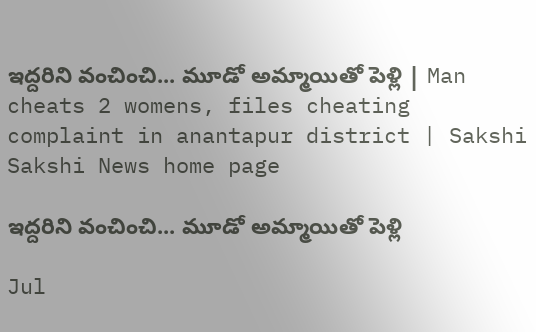ఇద్దరిని వంచించి... మూడో అమ్మాయితో పెళ్లి | Man cheats 2 womens, files cheating complaint in anantapur district | Sakshi
Sakshi News home page

ఇద్దరిని వంచించి... మూడో అమ్మాయితో పెళ్లి

Jul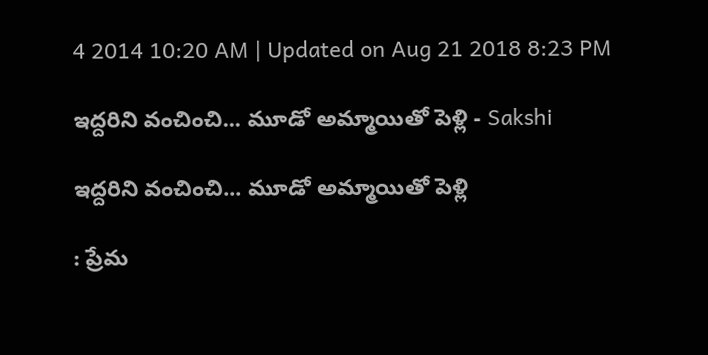4 2014 10:20 AM | Updated on Aug 21 2018 8:23 PM

ఇద్దరిని వంచించి... మూడో అమ్మాయితో పెళ్లి - Sakshi

ఇద్దరిని వంచించి... మూడో అమ్మాయితో పెళ్లి

: ప్రేమ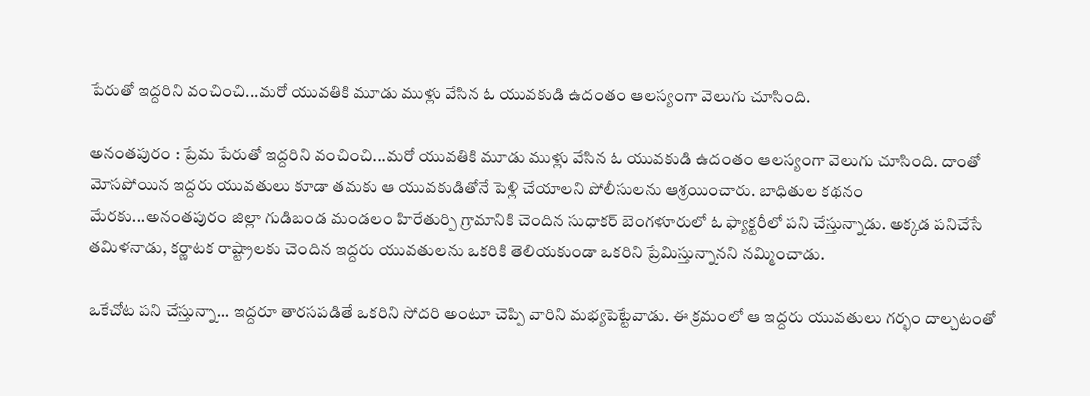పేరుతో ఇద్దరిని వంచించి...మరో యువతికి మూడు ముళ్లు వేసిన ఓ యువకుడి ఉదంతం ఆలస్యంగా వెలుగు చూసింది.

అనంతపురం : ప్రేమ పేరుతో ఇద్దరిని వంచించి...మరో యువతికి మూడు ముళ్లు వేసిన ఓ యువకుడి ఉదంతం ఆలస్యంగా వెలుగు చూసింది. దాంతో మోసపోయిన ఇద్దరు యువతులు కూడా తమకు ఆ యువకుడితోనే పెళ్లి చేయాలని పోలీసులను ఆశ్రయించారు. బాధితుల కథనం మేరకు...అనంతపురం జిల్లా గుడిబండ మండలం హిరేతుర్పి గ్రామానికి చెందిన సుధాకర్ బెంగళూరులో ఓ ఫ్యాక్టరీలో పని చేస్తున్నాడు. అక్కడ పనిచేసే తమిళనాడు, కర్ణాటక రాష్ట్రాలకు చెందిన ఇద్దరు యువతులను ఒకరికి తెలియకుండా ఒకరిని ప్రేమిస్తున్నానని నమ్మించాడు.

ఒకేచోట పని చేస్తున్నా... ఇద్దరూ తారసపడితే ఒకరిని సోదరి అంటూ చెప్పి వారిని మభ్యపెట్టేవాడు. ఈ క్రమంలో ఆ ఇద్దరు యువతులు గర్భం దాల్చటంతో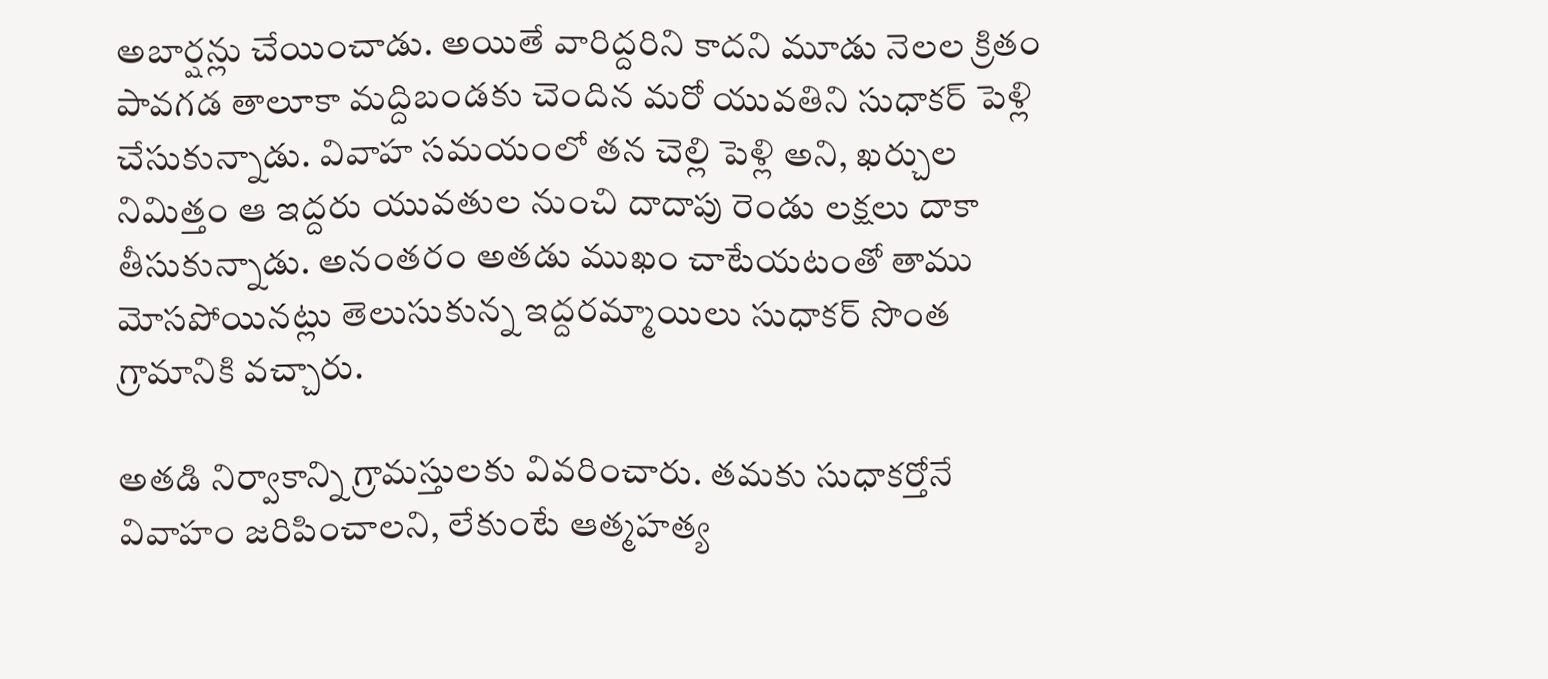అబార్షన్లు చేయించాడు. అయితే వారిద్దరిని కాదని మూడు నెలల క్రితం పావగడ తాలూకా మద్దిబండకు చెందిన మరో యువతిని సుధాకర్ పెళ్లి చేసుకున్నాడు. వివాహ సమయంలో తన చెల్లి పెళ్లి అని, ఖర్చుల నిమిత్తం ఆ ఇద్దరు యువతుల నుంచి దాదాపు రెండు లక్షలు దాకా తీసుకున్నాడు. అనంతరం అతడు ముఖం చాటేయటంతో తాము మోసపోయినట్లు తెలుసుకున్న ఇద్దరమ్మాయిలు సుధాకర్ సొంత గ్రామానికి వచ్చారు.

అతడి నిర్వాకాన్ని గ్రామస్తులకు వివరించారు. తమకు సుధాకర్తోనే వివాహం జరిపించాలని, లేకుంటే ఆత్మహత్య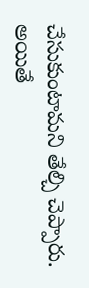చేసుకుంటామని తేల్చి చెప్పారు. అయితే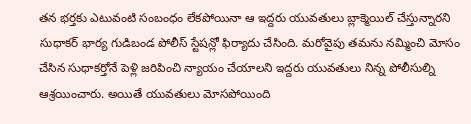తన భర్తకు ఎటువంటి సంబంధం లేకపోయినా ఆ ఇద్దరు యువతులు బ్లాక్మెయిల్ చేస్తున్నారని సుధాకర్ భార్య గుడిబండ పోలీస్ స్టేషన్లో ఫిర్యాదు చేసింది. మరోవైపు తమను నమ్మించి మోసం చేసిన సుధాకర్తోనే పెళ్లి జరిపించి న్యాయం చేయాలని ఇద్దరు యువతులు నిన్న పోలీసుల్ని ఆశ్రయించారు. అయితే యువతులు మోసపోయింది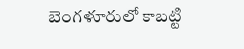బెంగళూరులో కాబట్టి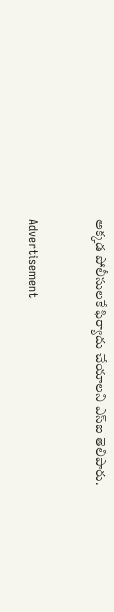అక్కడ పోలీసులకే ఫిర్యాదు చేయాలని ఎస్ఐ తెలిపారు.


Advertisement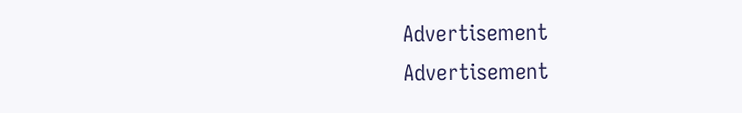Advertisement
Advertisement